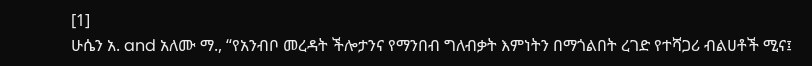[1]
ሁሴን አ. and አለሙ ማ., “የአንብቦ መረዳት ችሎታንና የማንበብ ግለብቃት እምነትን በማጎልበት ረገድ የተሻጋሪ ብልሀቶች ሚና፤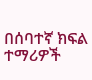በሰባተኛ ክፍል ተማሪዎች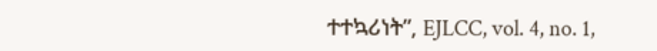ተተኳሪነት”, EJLCC, vol. 4, no. 1,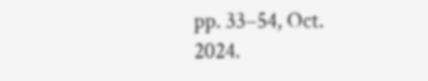pp. 33–54, Oct. 2024.